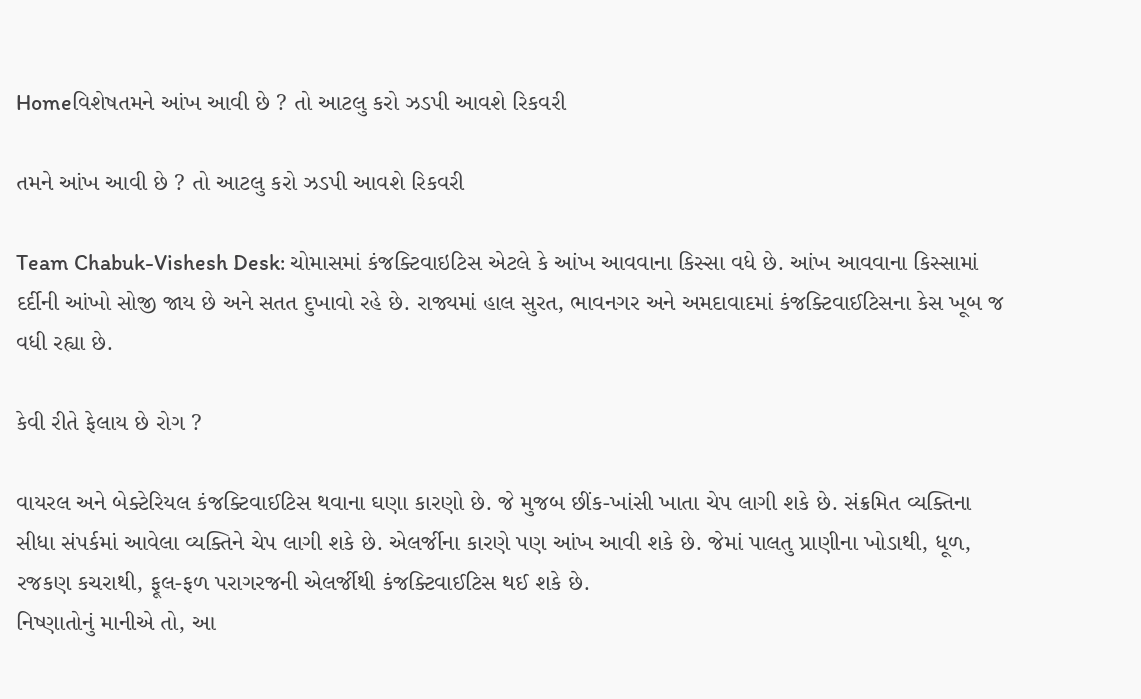Homeવિશેષતમને આંખ આવી છે ? તો આટલુ કરો ઝડપી આવશે રિકવરી

તમને આંખ આવી છે ? તો આટલુ કરો ઝડપી આવશે રિકવરી

Team Chabuk-Vishesh Desk: ચોમાસમાં કંજક્ટિવાઇટિસ એટલે કે આંખ આવવાના કિસ્સા વધે છે. આંખ આવવાના કિસ્સામાં દર્દીની આંખો સોજી જાય છે અને સતત દુખાવો રહે છે. રાજ્યમાં હાલ સુરત, ભાવનગર અને અમદાવાદમાં કંજક્ટિવાઈટિસના કેસ ખૂબ જ વધી રહ્યા છે.

કેવી રીતે ફેલાય છે રોગ ?

વાયરલ અને બેક્ટેરિયલ કંજક્ટિવાઈટિસ થવાના ઘણા કારણો છે. જે મુજબ છીંક-ખાંસી ખાતા ચેપ લાગી શકે છે. સંક્રમિત વ્યક્તિના સીધા સંપર્કમાં આવેલા વ્યક્તિને ચેપ લાગી શકે છે. એલર્જીના કારણે પણ આંખ આવી શકે છે. જેમાં પાલતુ પ્રાણીના ખોડાથી, ધૂળ, રજકણ કચરાથી, ફૂલ-ફળ પરાગરજની એલર્જીથી કંજક્ટિવાઈટિસ થઈ શકે છે.
નિષ્ણાતોનું માનીએ તો, આ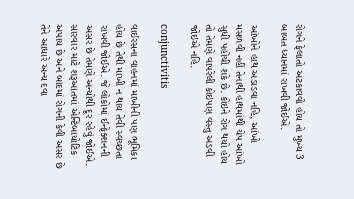રોગને ફેલાતો અટકાવવો હોય તો મુખ્ય 3 બાબત ધ્યાનમાં રાખવી જોઈએ.

આંખોને હાથ અડાડવા નહિ, આંખો મસળવી નહીં તેનાથી હાથમાંથી ચેપ આંખો સુધી પહોંચી શકે છે. કોઇને રોગ થયો હોય તો તેમણે વાપરેલી કોઇપણ વસ્તુ અડવી જોઇએ નહિ.

conjunctivitis

વાઈરસના વાહનમાં માખીની પણ ભૂમિકા હોય છે તેથી માખી ન થાય તેવી સ્વચ્છતા રાખવી જોઈએ. જે લોકોમાં ઈન્ફેક્શનની અસર છે તેમણે અન્યોથી દૂર રહેવું જોઈએ.
સારવાર માટે શરૂઆતમાં એન્ટિબાયોટિક અપાય છે અને બાદમાં રોગની કેવી અસર છે તેને આધારે અન્ય દવા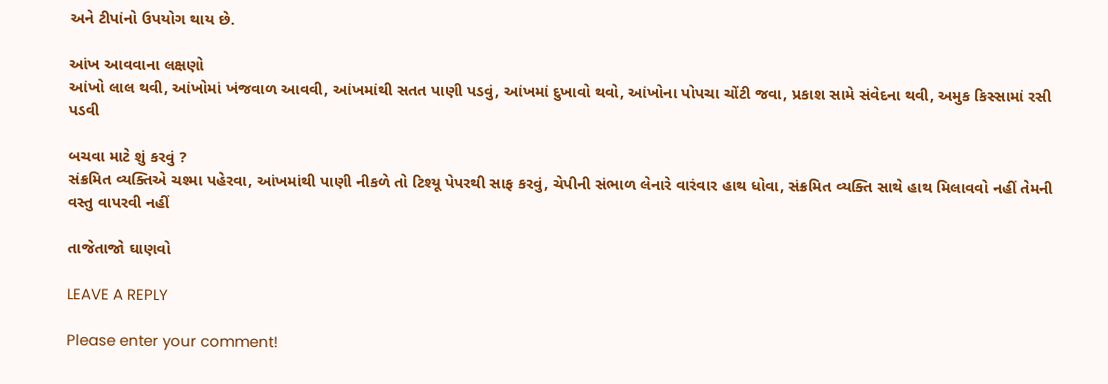અને ટીપાંનો ઉપયોગ થાય છે.

આંખ આવવાના લક્ષણો
આંખો લાલ થવી, આંખોમાં ખંજવાળ આવવી, આંખમાંથી સતત પાણી પડવું, આંખમાં દુખાવો થવો, આંખોના પોપચા ચોંટી જવા, પ્રકાશ સામે સંવેદના થવી, અમુક કિસ્સામાં રસી પડવી

બચવા માટે શું કરવું ?
સંક્રમિત વ્યક્તિએ ચશ્મા પહેરવા, આંખમાંથી પાણી નીકળે તો ટિશ્યૂ પેપરથી સાફ કરવું, ચેપીની સંભાળ લેનારે વારંવાર હાથ ધોવા, સંક્રમિત વ્યક્તિ સાથે હાથ મિલાવવો નહીં તેમની વસ્તુ વાપરવી નહીં

તાજેતાજો ઘાણવો

LEAVE A REPLY

Please enter your comment!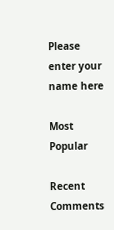Please enter your name here

Most Popular

Recent Comments